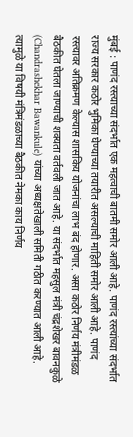मुंबई : पाणंद रस्त्याच्या संदर्भात एक महत्वाची बातमी समोर आली आहे. पाणंद रस्त्यांच्या संदर्भात राज्य सरकार कठोर भुमिका घेण्याच्या तयारीत असल्याची माहिती समोर आली आहे. पाणंद रस्त्यावर अतिक्रमण केल्यास शासकिय योजनांचा लाभ बंद होणार. असा कठोर निर्णय मंत्रीमंडळ बैठकीत घेतला जाण्याची शक्यता वर्तवली जात आहे. या संदर्भात महसुल मंत्री चंद्रशेखर बावनकुळे (Chandrashekhar Bawankule) यांच्या अध्यक्षतेखाली समिती गठीत करण्यात आली आहे. त्यामुळे या विषयी मंत्रिमंडळाच्या बैठकीत नेमका काय निर्णय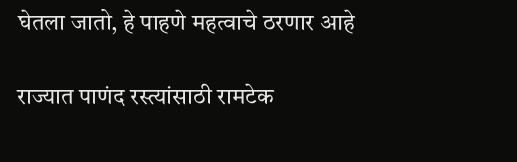घेतला जातो, हे पाहणे महत्वाचे ठरणार आहे

राज्यात पाणंद रस्त्यांसाठी रामटेक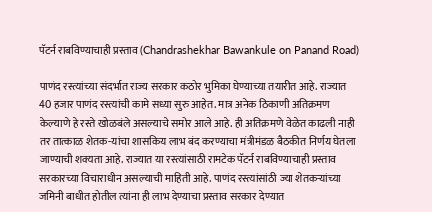पॅटर्न राबविण्याचाही प्रस्ताव (Chandrashekhar Bawankule on Panand Road)

पाणंद रस्त्यांच्या संदर्भात राज्य सरकार कठोर भुमिका घेण्याच्या तयारीत आहे. राज्यात 40 हजार पाणंद रस्त्यांची कामे सध्या सुरु आहेत. मात्र अनेक ठिकाणी अतिक्रमण केल्याणे हे रस्ते खोळबंले असल्याचे समोर आले आहे. ही अतिक्रमणे वेळेत काढली नाही तर तात्काळ शेतक-यांचा शासकिय लाभ बंद करण्याचा मंत्रीमंडळ बैठकीत निर्णय घेतला जाण्याची शक्यता आहे. राज्यात या रस्त्यांसाठी रामटेक पॅटर्न राबविण्याचाही प्रस्ताव सरकारच्या विचाराधीन असल्याची माहिती आहे. पाणंद रस्त्यांसांठी ज्या शेतकऱ्यांच्या जमिनी बाधीत होतील त्यांना ही लाभ देण्याचा प्रस्ताव सरकार देण्यात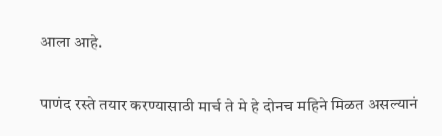आला आहे.

पाणंद रस्ते तयार करण्यासाठी मार्च ते मे हे दोनच महिने मिळत असल्यानं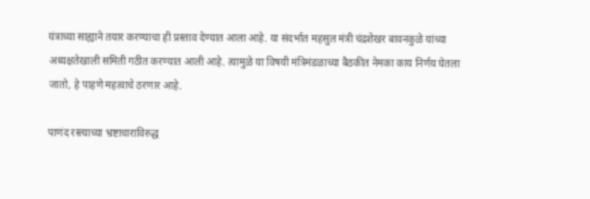यंत्राच्या साह्याने तयार करण्याचा ही प्रस्ताव देण्यात आला आहे. या संदर्भात महसुल मंत्री चंद्रशेखर बावनकुळे यांच्या अध्यक्षतेखाली समिती गठीत करण्यात आली आहे. त्यामुळे या विषयी मंत्रिमंडळाच्या बैठकीत नेमका काय निर्णय घेतला जातो, हे पाहणे महत्वाचे ठरणार आहे.

पाणंद रस्त्याच्या भ्रष्टाचाराविरुद्ध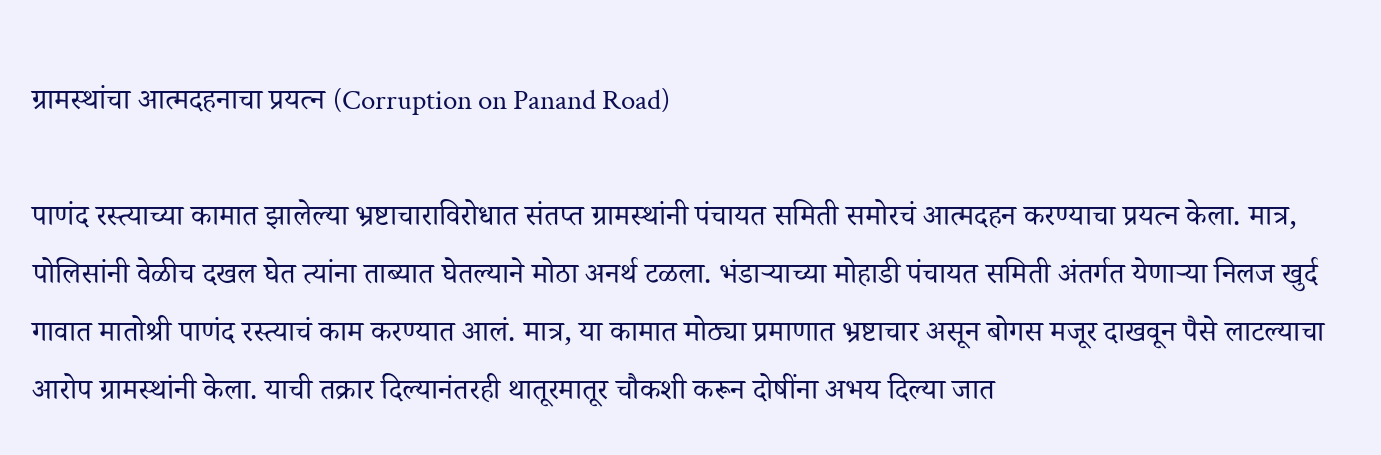ग्रामस्थांचा आत्मदहनाचा प्रयत्न (Corruption on Panand Road)

पाणंद रस्त्याच्या कामात झालेल्या भ्रष्टाचाराविरोधात संतप्त ग्रामस्थांनी पंचायत समिती समोरचं आत्मदहन करण्याचा प्रयत्न केला. मात्र, पोलिसांनी वेळीच दखल घेत त्यांना ताब्यात घेतल्याने मोठा अनर्थ टळला. भंडाऱ्याच्या मोहाडी पंचायत समिती अंतर्गत येणाऱ्या निलज खुर्द गावात मातोश्री पाणंद रस्त्याचं काम करण्यात आलं. मात्र, या कामात मोठ्या प्रमाणात भ्रष्टाचार असून बोगस मजूर दाखवून पैसे लाटल्याचा आरोप ग्रामस्थांनी केला. याची तक्रार दिल्यानंतरही थातूरमातूर चौकशी करून दोषींना अभय दिल्या जात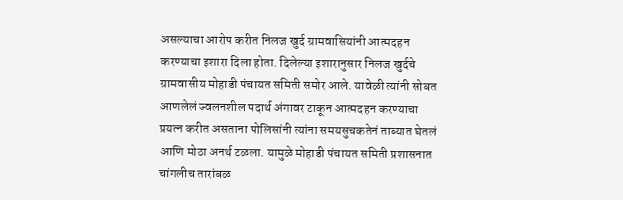असल्याचा आरोप करीत निलज खुर्द ग्रामवासियांनी आत्मदहन करण्याचा इशारा दिला होता. दिलेल्या इशारानुसार निलज खुर्दचे ग्रामवासीय मोहाडी पंचायत समिती समोर आले. यावेळी त्यांनी सोबत आणलेलं ज्वलनशील पदार्थ अंगावर टाकून आत्मदहन करण्याचा प्रयत्न करीत असताना पोलिसांनी त्यांना समयसुचकतेनं ताब्यात घेतलं आणि मोठा अनर्थ टळला. यामुळे मोहाडी पंचायत समिती प्रशासनात चांगलीच तारांबळ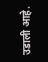उडाली आहे.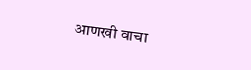आणखी वाचा